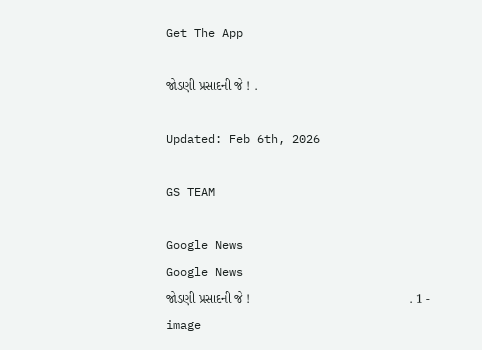Get The App

જોડણી પ્રસાદની જે ! .

Updated: Feb 6th, 2026

GS TEAM

Google News
Google News
જોડણી પ્રસાદની જે !                                            . 1 - image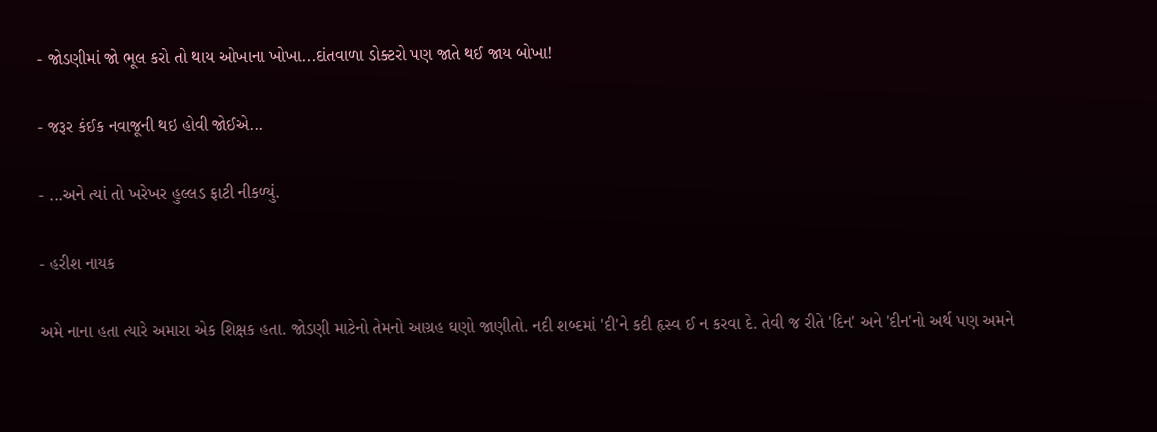- જોડણીમાં જો ભૂલ કરો તો થાય ઓખાના ખોખા...દાંતવાળા ડોક્ટરો પણ જાતે થઈ જાય બોખા!

- જરૂર કંઈક નવાજૂની થઇ હોવી જોઈએ...

- ...અને ત્યાં તો ખરેખર હુલ્લડ ફાટી નીકળ્યું.

- હરીશ નાયક

અમે નાના હતા ત્યારે અમારા એક શિક્ષક હતા. જોડણી માટેનો તેમનો આગ્રહ ઘણો જાણીતો. નદી શબ્દમાં 'દી'ને કદી હૃસ્વ ઈ ન કરવા દે. તેવી જ રીતે 'દિન' અને 'દીન'નો અર્થ પણ અમને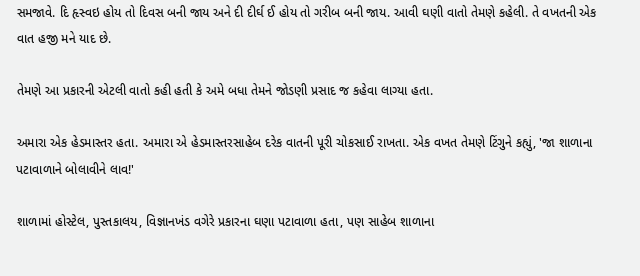સમજાવે. દિ હૃસ્વઇ હોય તો દિવસ બની જાય અને દી દીર્ઘ ઈ હોય તો ગરીબ બની જાય. આવી ઘણી વાતો તેમણે કહેલી. તે વખતની એક વાત હજી મને યાદ છે.

તેમણે આ પ્રકારની એટલી વાતો કહી હતી કે અમે બધા તેમને જોડણી પ્રસાદ જ કહેવા લાગ્યા હતા.

અમારા એક હેડમાસ્તર હતા. અમારા એ હેડમાસ્તરસાહેબ દરેક વાતની પૂરી ચોકસાઈ રાખતા. એક વખત તેમણે ટિંગુને કહ્યું, 'જા શાળાના પટાવાળાને બોલાવીને લાવ!'

શાળામાં હોસ્ટેલ, પુસ્તકાલય, વિજ્ઞાનખંડ વગેરે પ્રકારના ઘણા પટાવાળા હતા, પણ સાહેબ શાળાના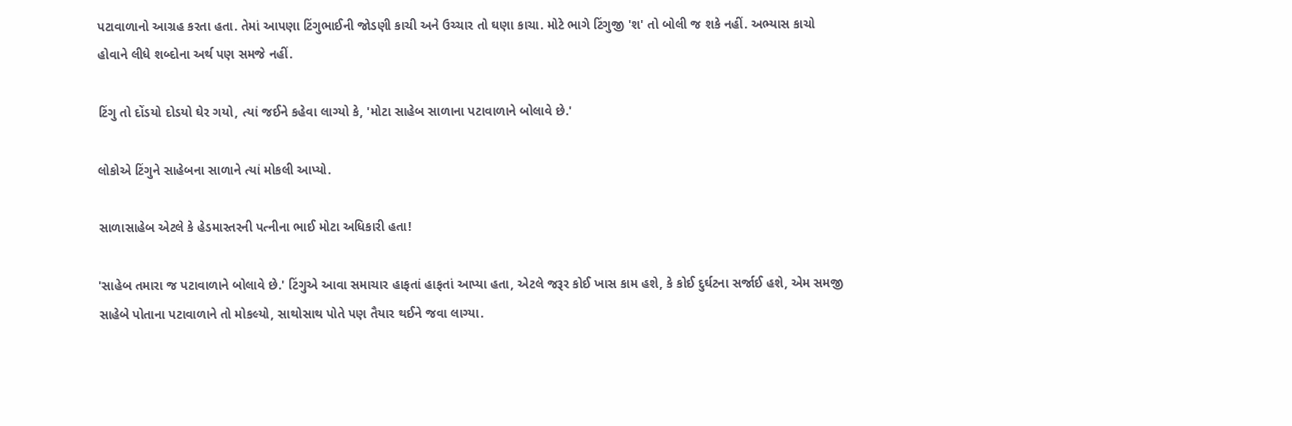પટાવાળાનો આગ્રહ કરતા હતા. તેમાં આપણા ટિંગુભાઈની જોડણી કાચી અને ઉચ્ચાર તો ઘણા કાચા. મોટે ભાગે ટિંગુજી 'શ' તો બોલી જ શકે નહીં. અભ્યાસ કાચો હોવાને લીધે શબ્દોના અર્થ પણ સમજે નહીં.

ટિંગુ તો દોંડયો દોડયો ઘેર ગયો, ત્યાં જઈને કહેવા લાગ્યો કે, 'મોટા સાહેબ સાળાના પટાવાળાને બોલાવે છે.'

લોકોએ ટિંગુને સાહેબના સાળાને ત્યાં મોકલી આપ્યો.

સાળાસાહેબ એટલે કે હેડમાસ્તરની પત્નીના ભાઈ મોટા અધિકારી હતા!

'સાહેબ તમારા જ પટાવાળાને બોલાવે છે.' ટિંગુએ આવા સમાચાર હાફતાં હાફતાં આપ્યા હતા, એટલે જરૂર કોઈ ખાસ કામ હશે, કે કોઈ દુર્ઘટના સર્જાઈ હશે, એમ સમજી સાહેબે પોતાના પટાવાળાને તો મોકલ્યો, સાથોસાથ પોતે પણ તૈયાર થઈને જવા લાગ્યા.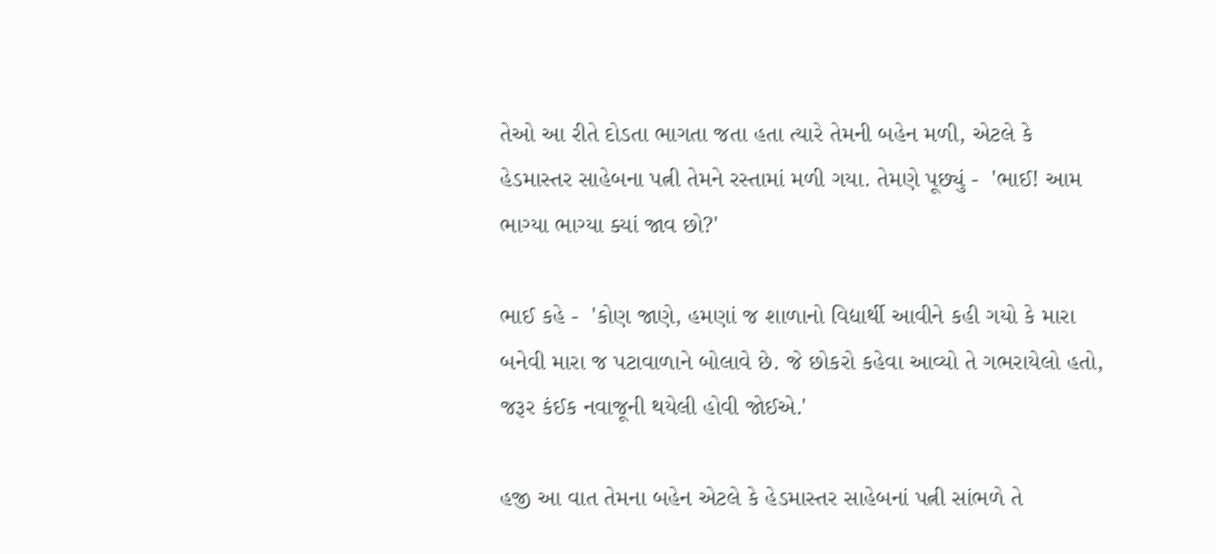તેઓ આ રીતે દોડતા ભાગતા જતા હતા ત્યારે તેમની બહેન મળી, એટલે કે હેડમાસ્તર સાહેબના પત્ની તેમને રસ્તામાં મળી ગયા. તેમણે પૂછ્યું -  'ભાઈ! આમ ભાગ્યા ભાગ્યા ક્યાં જાવ છો?'

ભાઈ કહે -  'કોણ જાણે, હમણાં જ શાળાનો વિદ્યાર્થી આવીને કહી ગયો કે મારા બનેવી મારા જ પટાવાળાને બોલાવે છે. જે છોકરો કહેવા આવ્યો તે ગભરાયેલો હતો, જરૂર કંઈક નવાજૂની થયેલી હોવી જોઈએ.'

હજી આ વાત તેમના બહેન એટલે કે હેડમાસ્તર સાહેબનાં પત્ની સાંભળે તે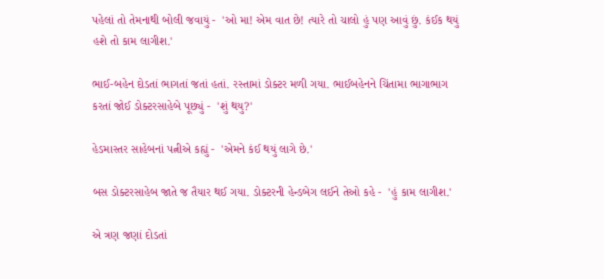પહેલાં તો તેમનાથી બોલી જવાયું -  'ઓ મા! એમ વાત છે! ત્યારે તો ચાલો હું પણ આવું છું. કંઈક થયું હશે તો કામ લાગીશ.'

ભાઈ-બહેન દોડતાં ભાગતાં જતાં હતાં. રસ્તામાં ડોક્ટર મળી ગયા. ભાઈબહેનને ચિંતામા ભાગાભાગ કરતાં જોઈ ડોક્ટરસાહેબે પૂછ્યું -  'શું થયુ?'

હેડમાસ્તર સાહેબનાં પત્નીએ કહ્યું -  'એમને કંઈ થયું લાગે છે.'

બસ ડોક્ટરસાહેબ જાતે જ તૈયાર થઈ ગયા. ડોક્ટરની હેન્ડબેગ લઈને તેઓ કહે -  'હું કામ લાગીશ.'

એ ત્રણ જણાં દોડતાં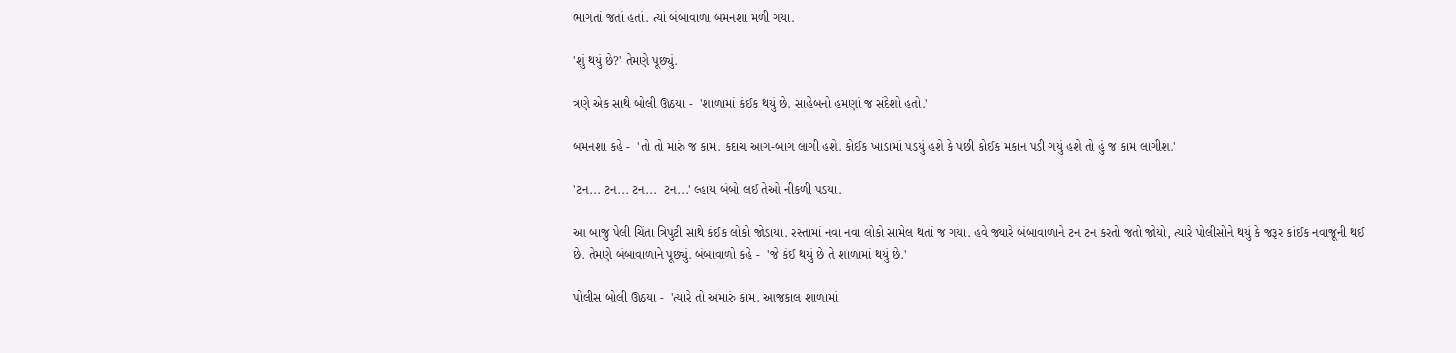ભાગતાં જતાં હતાં. ત્યાં બંબાવાળા બમનશા મળી ગયા.

'શું થયું છે?' તેમણે પૂછ્યું.

ત્રણે એક સાથે બોલી ઊઠયા -  'શાળામાં કંઈક થયું છે. સાહેબનો હમણાં જ સંદેશો હતો.'

બમનશા કહે -  'તો તો મારું જ કામ. કદાચ આગ-બાગ લાગી હશે. કોઈક ખાડામાં પડયું હશે કે પછી કોઈક મકાન પડી ગયું હશે તો હું જ કામ લાગીશ.'

'ટન... ટન... ટન...  ટન...' લ્હાય બંબો લઈ તેઓ નીકળી પડયા.

આ બાજુ પેલી ચિંતા ત્રિપુટી સાથે કંઈક લોકો જોડાયા. રસ્તામાં નવા નવા લોકો સામેલ થતાં જ ગયા. હવે જ્યારે બંબાવાળાને ટન ટન કરતો જતો જોયો, ત્યારે પોલીસોને થયું કે જરૂર કાંઈક નવાજૂની થઈ છે. તેમણે બંબાવાળાને પૂછ્યું. બંબાવાળો કહે -  'જે કંઈ થયું છે તે શાળામાં થયું છે.'

પોલીસ બોલી ઊઠયા -  'ત્યારે તો અમારું કામ. આજકાલ શાળામાં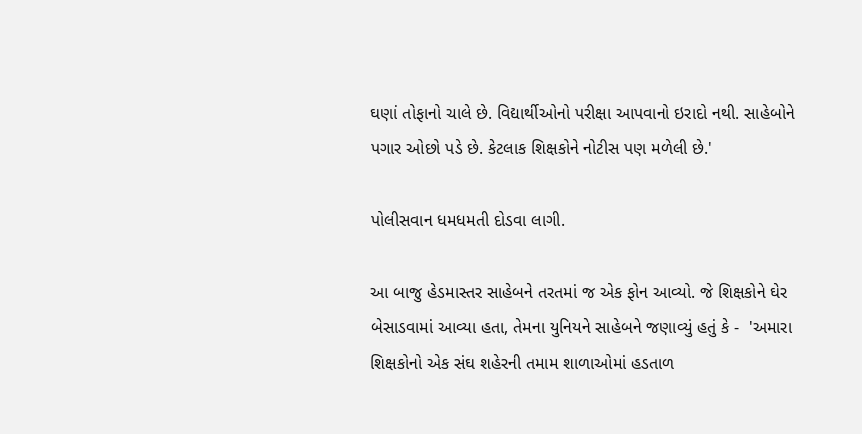ઘણાં તોફાનો ચાલે છે. વિદ્યાર્થીઓનો પરીક્ષા આપવાનો ઇરાદો નથી. સાહેબોને પગાર ઓછો પડે છે. કેટલાક શિક્ષકોને નોટીસ પણ મળેલી છે.'

પોલીસવાન ધમધમતી દોડવા લાગી.

આ બાજુ હેડમાસ્તર સાહેબને તરતમાં જ એક ફોન આવ્યો. જે શિક્ષકોને ઘેર બેસાડવામાં આવ્યા હતા, તેમના યુનિયને સાહેબને જણાવ્યું હતું કે -  'અમારા શિક્ષકોનો એક સંઘ શહેરની તમામ શાળાઓમાં હડતાળ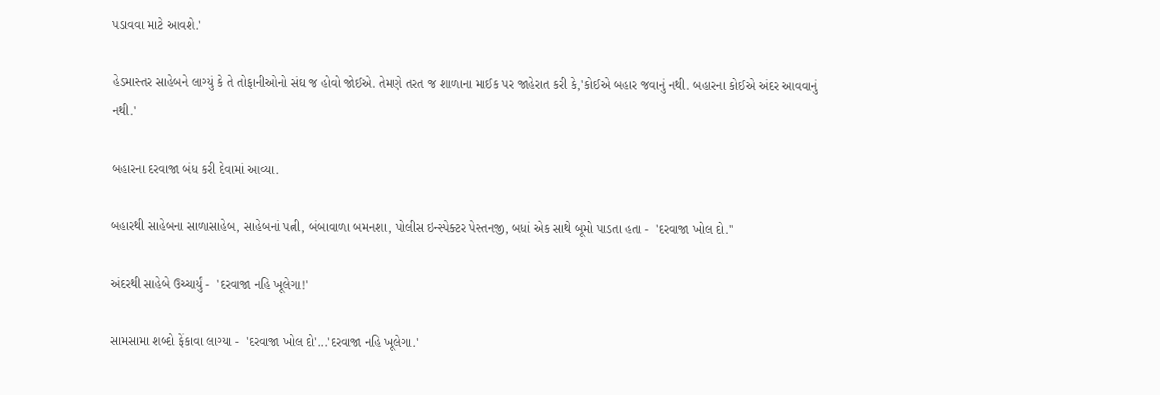પડાવવા માટે આવશે.'

હેડમાસ્તર સાહેબને લાગ્યું કે તે તોફાનીઓનો સંઘ જ હોવો જોઈએ. તેમણે તરત જ શાળાના માઈક પર જાહેરાત કરી કે,'કોઈએ બહાર જવાનું નથી. બહારના કોઈએ અંદર આવવાનું નથી.'

બહારના દરવાજા બંધ કરી દેવામાં આવ્યા.

બહારથી સાહેબના સાળાસાહેબ, સાહેબનાં પત્ની, બંબાવાળા બમનશા, પોલીસ ઇન્સ્પેક્ટર પેસ્તનજી, બધાં એક સાથે બૂમો પાડતા હતા -  'દરવાજા ખોલ દો.''

અંદરથી સાહેબે ઉચ્ચાર્યું -  'દરવાજા નહિ ખૂલેગા!'

સામસામા શબ્દો ફેંકાવા લાગ્યા -  'દરવાજા ખોલ દો'...'દરવાજા નહિ ખૂલેગા.'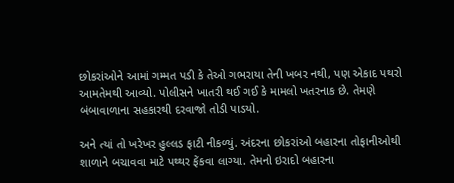છોકરાંઓને આમાં ગમ્મત પડી કે તેઓ ગભરાયા તેની ખબર નથી, પણ એકાદ પથરો આમતેમથી આવ્યો. પોલીસને ખાતરી થઈ ગઈ કે મામલો ખતરનાક છે. તેમણે બંબાવાળાના સહકારથી દરવાજો તોડી પાડયો.

અને ત્યાં તો ખરેખર હુલ્લડ ફાટી નીકળ્યું. અંદરના છોકરાંઓ બહારના તોફાનીઓથી શાળાને બચાવવા માટે પથ્થર ફેંકવા લાગ્યા. તેમનો ઇરાદો બહારના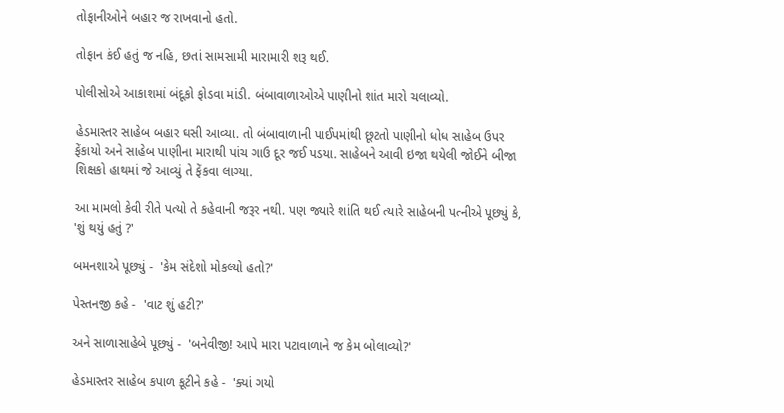તોફાનીઓને બહાર જ રાખવાનો હતો.

તોફાન કંઈ હતું જ નહિ, છતાં સામસામી મારામારી શરૂ થઈ.

પોલીસોએ આકાશમાં બંદૂકો ફોડવા માંડી. બંબાવાળાઓએ પાણીનો શાંત મારો ચલાવ્યો.

હેડમાસ્તર સાહેબ બહાર ઘસી આવ્યા. તો બંબાવાળાની પાઈપમાંથી છૂટતો પાણીનો ધોધ સાહેબ ઉપર ફેંકાયો અને સાહેબ પાણીના મારાથી પાંચ ગાઉ દૂર જઈ પડયા. સાહેબને આવી ઇજા થયેલી જોઈને બીજા શિક્ષકો હાથમાં જે આવ્યું તે ફેંકવા લાગ્યા.

આ મામલો કેવી રીતે પત્યો તે કહેવાની જરૂર નથી. પણ જ્યારે શાંતિ થઈ ત્યારે સાહેબની પત્નીએ પૂછ્યું કે, 'શું થયું હતું ?'

બમનશાએ પૂછ્યું -  'કેમ સંદેશો મોકલ્યો હતો?'

પેસ્તનજી કહે -  'વાટ શું હટી?'

અને સાળાસાહેબે પૂછ્યું -  'બનેવીજી! આપે મારા પટાવાળાને જ કેમ બોલાવ્યો?'

હેડમાસ્તર સાહેબ કપાળ કૂટીને કહે -  'ક્યાં ગયો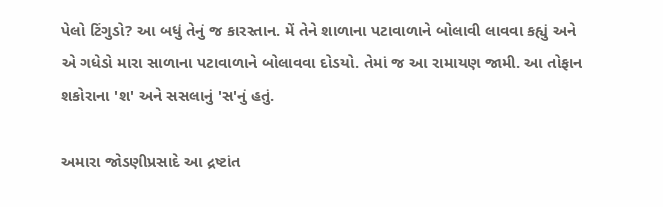પેલો ટિંગુડો? આ બધું તેનું જ કારસ્તાન. મેં તેને શાળાના પટાવાળાને બોલાવી લાવવા કહ્યું અને એ ગધેડો મારા સાળાના પટાવાળાને બોલાવવા દોડયો. તેમાં જ આ રામાયણ જામી. આ તોફાન શકોરાના 'શ' અને સસલાનું 'સ'નું હતું.

અમારા જોડણીપ્રસાદે આ દ્રષ્ટાંત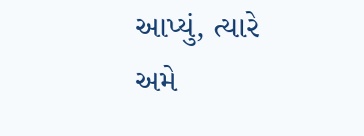આપ્યું, ત્યારે અમે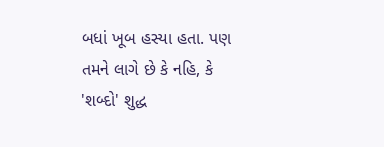બધાં ખૂબ હસ્યા હતા. પણ તમને લાગે છે કે નહિ, કે 'શબ્દો' શુદ્ધ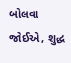બોલવા જોઈએ, શુદ્ધ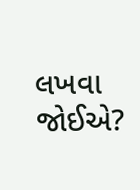લખવા જોઈએ?